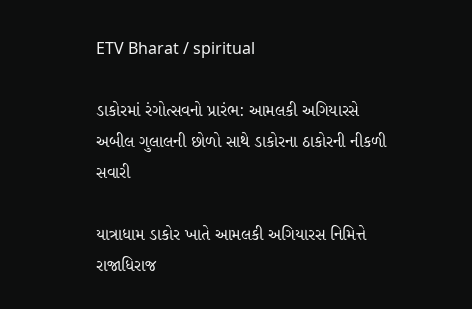ETV Bharat / spiritual

ડાકોરમાં રંગોત્સવનો પ્રારંભ: આમલકી અગિયારસે અબીલ ગુલાલની છોળો સાથે ડાકોરના ઠાકોરની નીકળી સવારી

યાત્રાધામ ડાકોર ખાતે આમલકી અગિયારસ નિમિત્તે રાજાધિરાજ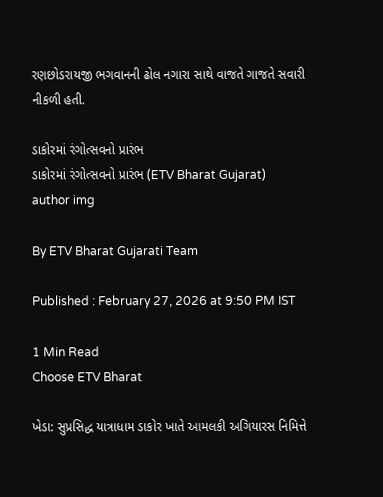રણછોડરાયજી ભગવાનની ઢોલ નગારા સાથે વાજતે ગાજતે સવારી નીકળી હતી.

ડાકોરમાં રંગોત્સવનો પ્રારંભ
ડાકોરમાં રંગોત્સવનો પ્રારંભ (ETV Bharat Gujarat)
author img

By ETV Bharat Gujarati Team

Published : February 27, 2026 at 9:50 PM IST

1 Min Read
Choose ETV Bharat

ખેડા: સુપ્રસિદ્ધ યાત્રાધામ ડાકોર ખાતે આમલકી અગિયારસ નિમિત્તે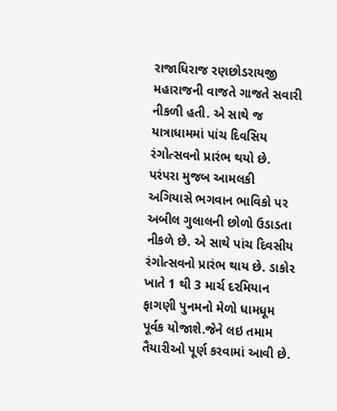રાજાધિરાજ રણછોડરાયજી મહારાજની વાજતે ગાજતે સવારી નીકળી હતી. એ સાથે જ યાત્રાધામમાં પાંચ દિવસિય રંગોત્સવનો પ્રારંભ થયો છે. પરંપરા મુજબ આમલકી અગિયાસે ભગવાન ભાવિકો પર અબીલ ગુલાલની છોળો ઉડાડતા નીકળે છે. એ સાથે પાંચ દિવસીય રંગોત્સવનો પ્રારંભ થાય છે. ડાકોર ખાતે 1 થી 3 માર્ચ દરમિયાન ફાગણી પુનમનો મેળો ધામધૂમ પૂર્વક યોજાશે.જેને લઇ તમામ તૈયારીઓ પૂર્ણ કરવામાં આવી છે.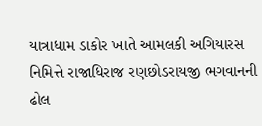યાત્રાધામ ડાકોર ખાતે આમલકી અગિયારસ નિમિત્તે રાજાધિરાજ રણછોડરાયજી ભગવાનની ઢોલ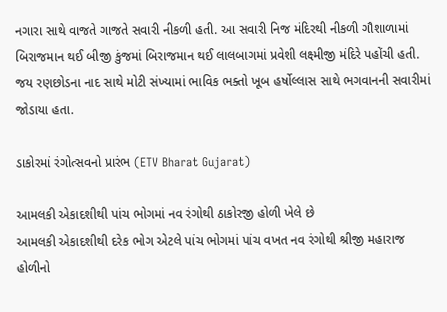નગારા સાથે વાજતે ગાજતે સવારી નીકળી હતી. આ સવારી નિજ મંદિરથી નીકળી ગૌશાળામાં બિરાજમાન થઈ બીજી કુંજમાં બિરાજમાન થઈ લાલબાગમાં પ્રવેશી લક્ષ્મીજી મંદિરે પહોંચી હતી. જય રણછોડના નાદ સાથે મોટી સંખ્યામાં ભાવિક ભક્તો ખૂબ હર્ષોલ્લાસ સાથે ભગવાનની સવારીમાં જોડાયા હતા.

ડાકોરમાં રંગોત્સવનો પ્રારંભ (ETV Bharat Gujarat)

આમલકી એકાદશીથી પાંચ ભોગમાં નવ રંગોથી ઠાકોરજી હોળી ખેલે છે
આમલકી એકાદશીથી દરેક ભોગ એટલે પાંચ ભોગમાં પાંચ વખત નવ રંગોથી શ્રીજી મહારાજ હોળીનો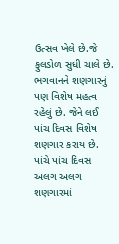ઉત્સવ ખેલે છે.જે ફુલડોળ સુધી ચાલે છે. ભગવાનને શણગારનું પણ વિશેષ મહત્વ રહેલું છે. જેને લઈ પાંચ દિવસ વિશેષ શણગાર કરાય છે. પાંચે પાંચ દિવસ અલગ અલગ શણગારમાં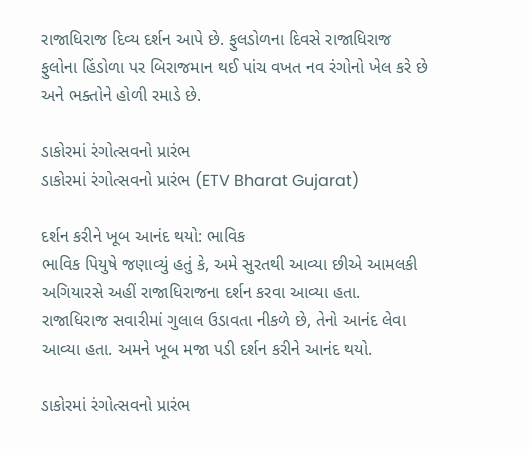રાજાધિરાજ દિવ્ય દર્શન આપે છે. ફુલડોળના દિવસે રાજાધિરાજ ફુલોના હિંડોળા પર બિરાજમાન થઈ પાંચ વખત નવ રંગોનો ખેલ કરે છે અને ભક્તોને હોળી રમાડે છે.

ડાકોરમાં રંગોત્સવનો પ્રારંભ
ડાકોરમાં રંગોત્સવનો પ્રારંભ (ETV Bharat Gujarat)

દર્શન કરીને ખૂબ આનંદ થયો: ભાવિક
ભાવિક પિયુષે જણાવ્યું હતું કે, અમે સુરતથી આવ્યા છીએ આમલકી અગિયારસે અહીં રાજાધિરાજના દર્શન કરવા આવ્યા હતા. રાજાધિરાજ સવારીમાં ગુલાલ ઉડાવતા નીકળે છે, તેનો આનંદ લેવા આવ્યા હતા. અમને ખૂબ મજા પડી દર્શન કરીને આનંદ થયો.

ડાકોરમાં રંગોત્સવનો પ્રારંભ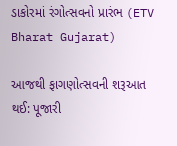ડાકોરમાં રંગોત્સવનો પ્રારંભ (ETV Bharat Gujarat)

આજથી ફાગણોત્સવની શરૂઆત થઈ: પૂજારી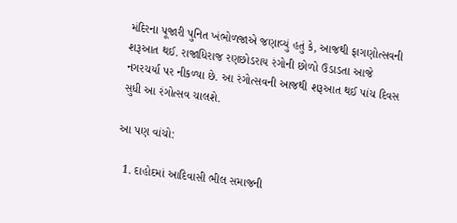મંદિરના પૂજારી પુનિત ખંભોળજાએ જણાવ્યું હતું કે, આજથી ફાગણોત્સવની શરૂઆત થઈ. રાજાધિરાજ રણછોડરાય રંગોની છોળો ઉડાડતા આજે નગરચર્યા પર નીકળ્યા છે. આ રંગોત્સવની આજથી શરૂઆત થઈ પાંચ દિવસ સુધી આ રંગોત્સવ ચાલશે.

આ પણ વાંચો:

  1. દાહોદમાં આદિવાસી ભીલ સમાજની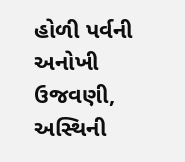હોળી પર્વની અનોખી ઉજવણી, અસ્થિની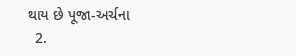થાય છે પૂજા-અર્ચના
  2.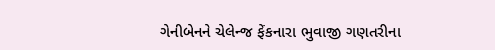ગેનીબેનને ચેલેન્જ ફેંકનારા ભુવાજી ગણતરીના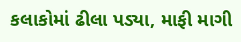કલાકોમાં ઢીલા પડ્યા, માફી માગી